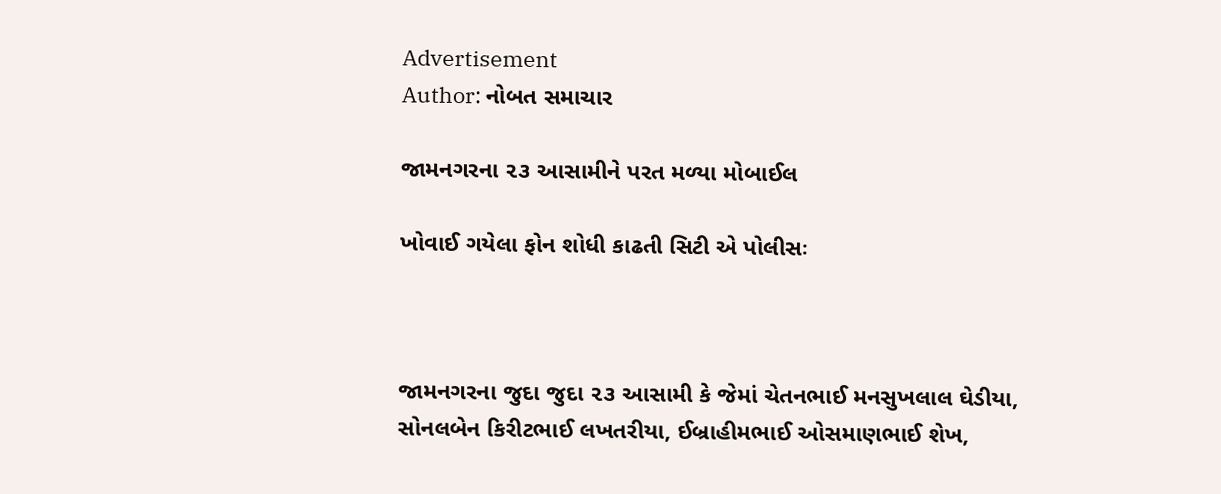Advertisement
Author: નોબત સમાચાર

જામનગરના ૨૩ આસામીને પરત મળ્યા મોબાઈલ

ખોવાઈ ગયેલા ફોન શોધી કાઢતી સિટી એ પોલીસઃ



જામનગરના જુદા જુદા ૨૩ આસામી કે જેમાં ચેતનભાઈ મનસુખલાલ ઘેડીયા, સોનલબેન કિરીટભાઈ લખતરીયા, ઈબ્રાહીમભાઈ ઓસમાણભાઈ શેખ,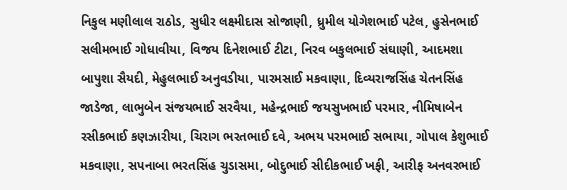નિકુલ મણીલાલ રાઠોડ, સુધીર લક્ષ્મીદાસ સોજાણી, ધ્રુમીલ યોગેશભાઈ પટેલ, હુસેનભાઈ સલીમભાઈ ગોધાવીયા, વિજય દિનેશભાઈ ટીટા, નિરવ બકુલભાઈ સંઘાણી, આદમશા બાપુશા સૈયદી, મેહુલભાઈ અનુવડીયા, પારમસાઈ મકવાણા, દિવ્યરાજસિંહ ચેતનસિંહ જાડેજા, લાભુબેન સંજયભાઈ સરવૈયા, મહેન્દ્રભાઈ જયસુખભાઈ પરમાર, નીમિષાબેન રસીકભાઈ કણઝારીયા, ચિરાગ ભરતભાઈ દવે, અભય પરમભાઈ સભાયા, ગોપાલ કેશુભાઈ મકવાણા, સપનાબા ભરતસિંહ ચુડાસમા, બોદુભાઈ સીદીકભાઈ ખફી, આરીફ અનવરભાઈ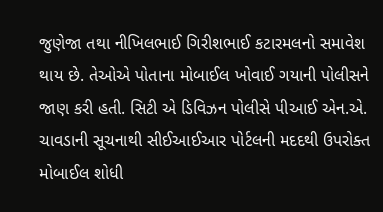જુણેજા તથા નીખિલભાઈ ગિરીશભાઈ કટારમલનો સમાવેશ થાય છે. તેઓએ પોતાના મોબાઈલ ખોવાઈ ગયાની પોલીસને જાણ કરી હતી. સિટી એ ડિવિઝન પોલીસે પીઆઈ એન.એ. ચાવડાની સૂચનાથી સીઈઆઈઆર પોર્ટલની મદદથી ઉપરોક્ત મોબાઈલ શોધી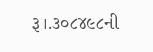રૂ।.૩૦૮૪૯૮ની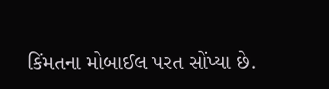કિંમતના મોબાઈલ પરત સોંપ્યા છે.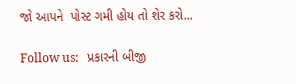જો આપને  પોસ્ટ ગમી હોય તો શેર કરો...

Follow us:   પ્રકારની બીજી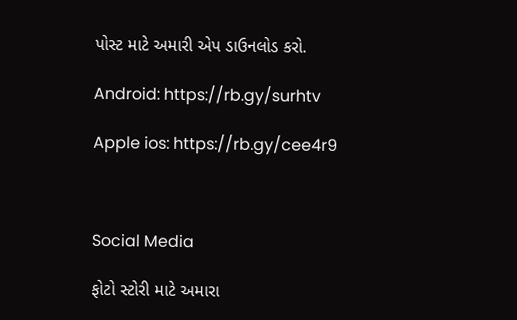પોસ્ટ માટે અમારી એપ ડાઉનલોડ કરો.

Android: https://rb.gy/surhtv

Apple ios: https://rb.gy/cee4r9



Social Media

ફોટો સ્ટોરી માટે અમારા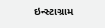ઇન્સ્ટાગ્રામ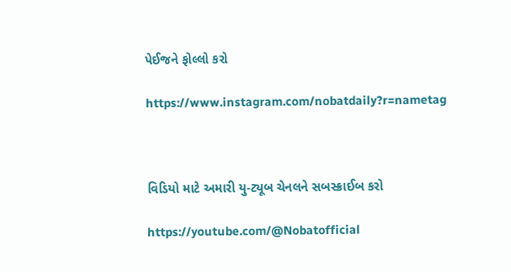પેઈજને ફોલ્લો કરો

https://www.instagram.com/nobatdaily?r=nametag



વિડિયો માટે અમારી યુ-ટ્યૂબ ચેનલને સબસ્ક્રાઈબ કરો

https://youtube.com/@Nobatofficial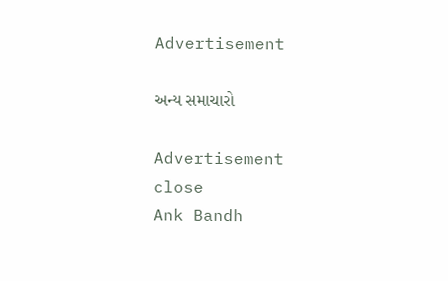Advertisement

અન્ય સમાચારો

Advertisement
close
Ank Bandh